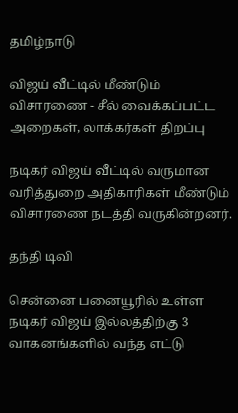தமிழ்நாடு

விஜய் வீட்டில் மீண்டும் விசாரணை - சீல் வைக்கப்பட்ட அறைகள், லாக்கர்கள் திறப்பு

நடிகர் விஜய் வீட்டில் வருமான வரித்துறை அதிகாரிகள் மீண்டும் விசாரணை நடத்தி வருகின்றனர்.

தந்தி டிவி

சென்னை பனையூரில் உள்ள நடிகர் விஜய் இல்லத்திற்கு 3 வாகனங்களில் வந்த எட்டு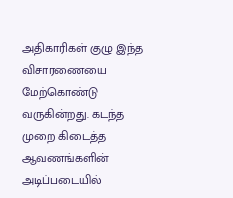அதிகாரிகள் குழு இந்த விசாரணையை மேற்கொண்டு வருகின்றது. கடந்த முறை கிடைத்த ஆவணங்களின் அடிப்படையில்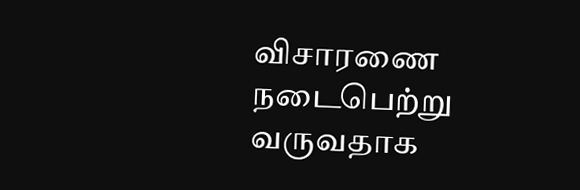விசாரணை நடைபெற்று வருவதாக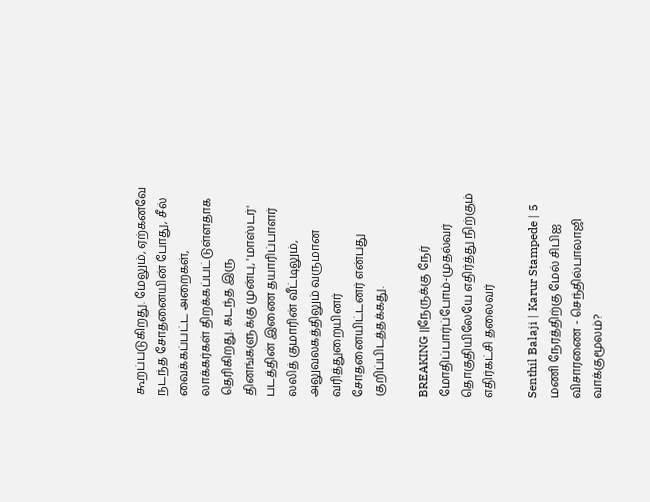கூறப்படுகிறது. மேலும், ஏற்கனவே நடந்த சோதனையின் போது, சீல் வைக்கப்பட்ட அறைகள், லாக்கர்கள் திறக்கப்பட்டுள்ளதாக தெரிகிறது. கடந்த இரு தினங்களுக்கு முன்பு, 'மாஸ்டர்' படத்தின் இணை தயாரிப்பாளர் லலித் குமாரின் வீட்டிலும், அலுவலகத்திலும் வருமான வரித்துறையினர் சோதனையிட்டனர் என்பது குறிப்பிடத்தக்கது.

BREAKING ||நேருக்கு நேர் மோதிப்பார்ப்போம்-முதல்வர் தொகுதியிலேயே எதிர்த்து நிற்கும் எதிர்கட்சி தலைவர்

Senthil Balaji | Karur Stampede | 5 மணி நேரத்திற்கு மேல் சிபிஐ விசாரணை - செந்தில்பாலாஜி வாக்குமூலம்?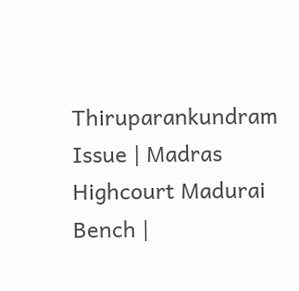Thiruparankundram Issue | Madras Highcourt Madurai Bench |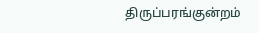திருப்பரங்குன்றம்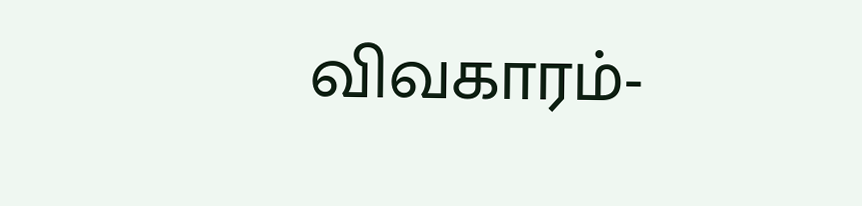விவகாரம்-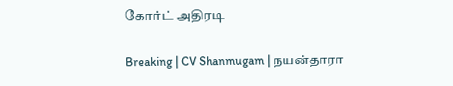கோர்ட் அதிரடி

Breaking | CV Shanmugam | நயன்தாரா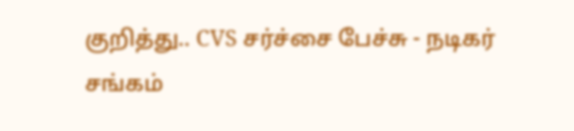குறித்து.. CVS சர்ச்சை பேச்சு - நடிகர் சங்கம்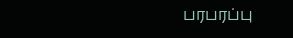பரபரப்பு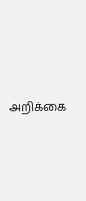அறிக்கை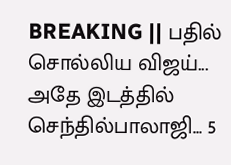BREAKING || பதில் சொல்லிய விஜய்... அதே இடத்தில் செந்தில்பாலாஜி... 5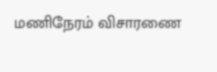மணிநேரம் விசாரணை